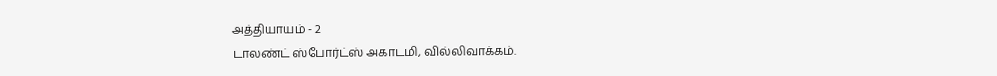அத்தியாயம் - 2
டாலண்ட் ஸ்போர்ட்ஸ் அகாடமி, வில்லிவாக்கம்.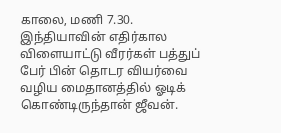காலை, மணி 7.30.
இந்தியாவின் எதிர்கால விளையாட்டு வீரர்கள் பத்துப் பேர் பின் தொடர வியர்வை வழிய மைதானத்தில் ஓடிக் கொண்டிருந்தான் ஜீவன்.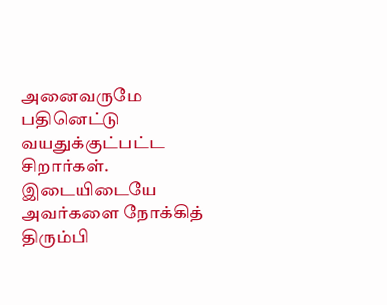அனைவருமே பதினெட்டு வயதுக்குட்பட்ட சிறார்கள். இடையிடையே அவர்களை நோக்கித் திரும்பி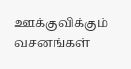ஊக்குவிக்கும் வசனங்கள்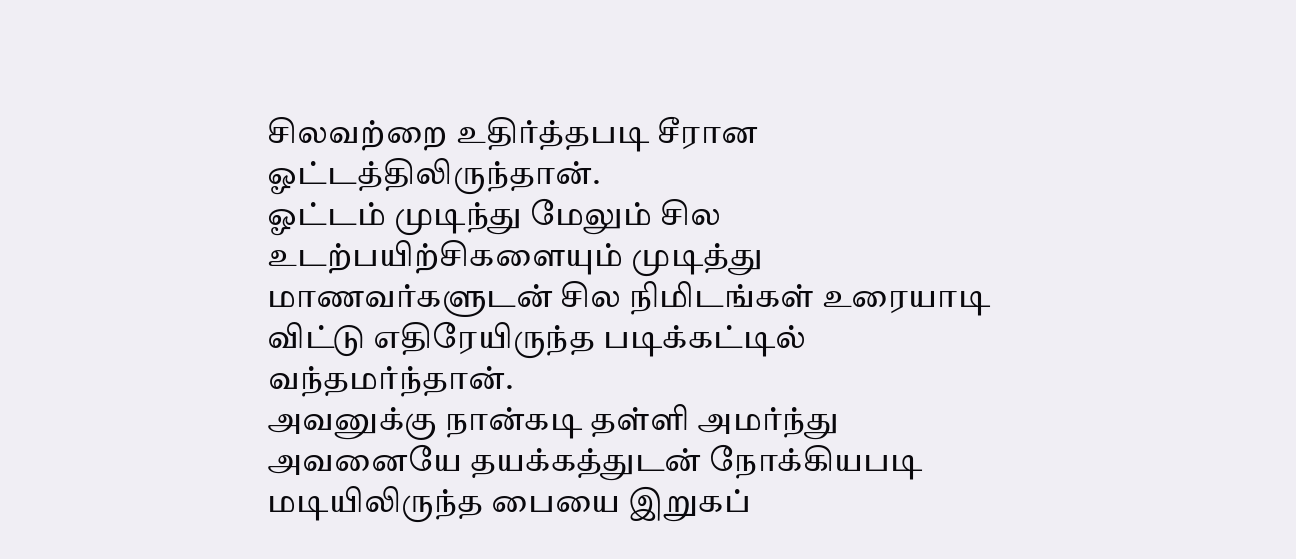சிலவற்றை உதிர்த்தபடி சீரான ஓட்டத்திலிருந்தான்.
ஓட்டம் முடிந்து மேலும் சில உடற்பயிற்சிகளையும் முடித்து மாணவர்களுடன் சில நிமிடங்கள் உரையாடி விட்டு எதிரேயிருந்த படிக்கட்டில் வந்தமர்ந்தான்.
அவனுக்கு நான்கடி தள்ளி அமர்ந்து அவனையே தயக்கத்துடன் நோக்கியபடி மடியிலிருந்த பையை இறுகப்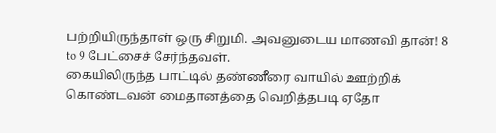பற்றியிருந்தாள் ஒரு சிறுமி. அவனுடைய மாணவி தான்! 8 to 9 பேட்சைச் சேர்ந்தவள்.
கையிலிருந்த பாட்டில் தண்ணீரை வாயில் ஊற்றிக் கொண்டவன் மைதானத்தை வெறித்தபடி ஏதோ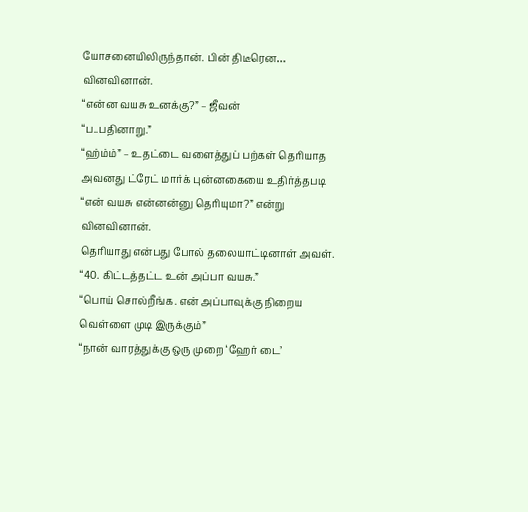யோசனையிலிருந்தான். பின் திடீரென… வினவினான்.
“என்ன வயசு உனக்கு?” – ஜீவன்
“ப..பதினாறு.”
“ஹ்ம்ம்” – உதட்டை வளைத்துப் பற்கள் தெரியாத அவனது ட்ரேட் மார்க் புன்னகையை உதிர்த்தபடி “என் வயசு என்னன்னு தெரியுமா?” என்று வினவினான்.
தெரியாது என்பது போல் தலையாட்டினாள் அவள்.
“40. கிட்டத்தட்ட உன் அப்பா வயசு.”
“பொய் சொல்றீங்க. என் அப்பாவுக்கு நிறைய வெள்ளை முடி இருக்கும்”
“நான் வாரத்துக்கு ஒரு முறை ‘ஹேர் டை’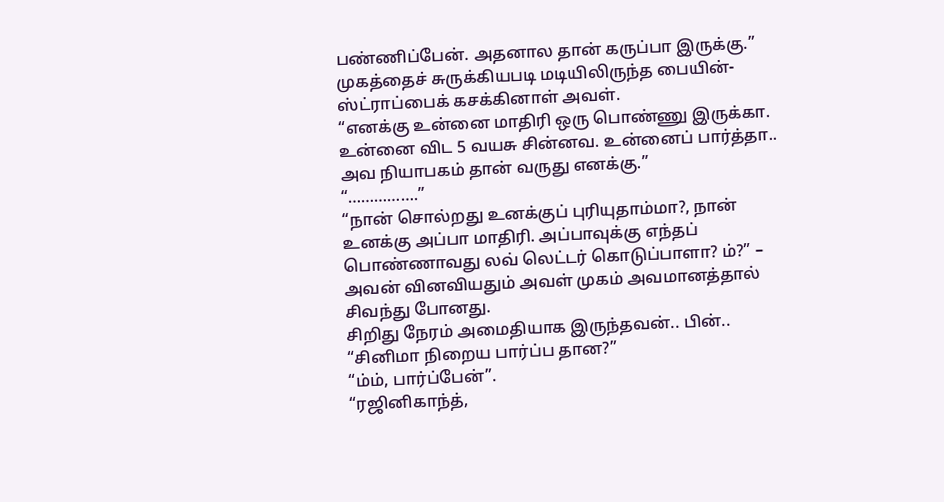பண்ணிப்பேன். அதனால தான் கருப்பா இருக்கு.”
முகத்தைச் சுருக்கியபடி மடியிலிருந்த பையின்-ஸ்ட்ராப்பைக் கசக்கினாள் அவள்.
“எனக்கு உன்னை மாதிரி ஒரு பொண்ணு இருக்கா. உன்னை விட 5 வயசு சின்னவ. உன்னைப் பார்த்தா.. அவ நியாபகம் தான் வருது எனக்கு.”
“…………….”
“நான் சொல்றது உனக்குப் புரியுதாம்மா?, நான் உனக்கு அப்பா மாதிரி. அப்பாவுக்கு எந்தப் பொண்ணாவது லவ் லெட்டர் கொடுப்பாளா? ம்?” – அவன் வினவியதும் அவள் முகம் அவமானத்தால் சிவந்து போனது.
சிறிது நேரம் அமைதியாக இருந்தவன்.. பின்..
“சினிமா நிறைய பார்ப்ப தான?”
“ம்ம், பார்ப்பேன்”.
“ரஜினிகாந்த்,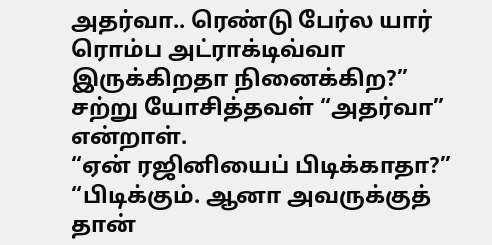அதர்வா.. ரெண்டு பேர்ல யார் ரொம்ப அட்ராக்டிவ்வா இருக்கிறதா நினைக்கிற?”
சற்று யோசித்தவள் “அதர்வா” என்றாள்.
“ஏன் ரஜினியைப் பிடிக்காதா?”
“பிடிக்கும். ஆனா அவருக்குத் தான்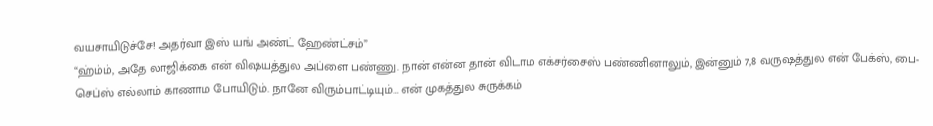வயசாயிடுச்சே! அதர்வா இஸ் யங் அண்ட் ஹேண்ட்சம்”
“ஹ்ம்ம், அதே லாஜிக்கை என் விஷயத்துல அப்ளை பண்ணு. நான் என்ன தான் விடாம எக்சர்சைஸ் பண்ணினாலும், இன்னும் 7,8 வருஷத்துல என் பேக்ஸ், பை-செப்ஸ் எல்லாம் காணாம போயிடும். நானே விரும்பாட்டியும்… என் முகத்துல சுருக்கம்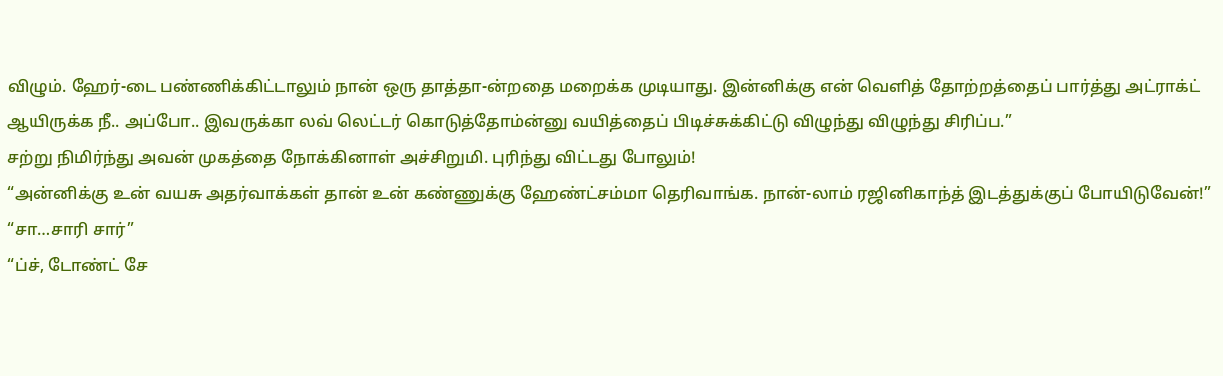விழும். ஹேர்-டை பண்ணிக்கிட்டாலும் நான் ஒரு தாத்தா-ன்றதை மறைக்க முடியாது. இன்னிக்கு என் வெளித் தோற்றத்தைப் பார்த்து அட்ராக்ட் ஆயிருக்க நீ.. அப்போ.. இவருக்கா லவ் லெட்டர் கொடுத்தோம்ன்னு வயித்தைப் பிடிச்சுக்கிட்டு விழுந்து விழுந்து சிரிப்ப.”
சற்று நிமிர்ந்து அவன் முகத்தை நோக்கினாள் அச்சிறுமி. புரிந்து விட்டது போலும்!
“அன்னிக்கு உன் வயசு அதர்வாக்கள் தான் உன் கண்ணுக்கு ஹேண்ட்சம்மா தெரிவாங்க. நான்-லாம் ரஜினிகாந்த் இடத்துக்குப் போயிடுவேன்!”
“சா…சாரி சார்”
“ப்ச், டோண்ட் சே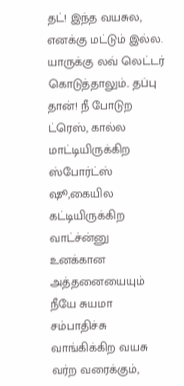தட்! இந்த வயசுல, எனக்கு மட்டும் இல்ல. யாருக்கு லவ் லெட்டர் கொடுத்தாலும்.. தப்பு தான்! நீ போடுற ட்ரெஸ், கால்ல மாட்டியிருக்கிற ஸ்போர்ட்ஸ் ஷூ,கையில கட்டியிருக்கிற வாட்ச்ன்னு உனக்கான அத்தனையையும் நீயே சுயமா சம்பாதிச்சு வாங்கிக்கிற வயசு வர்ற வரைக்கும்,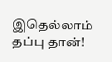இதெல்லாம் தப்பு தான்!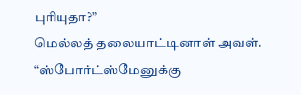புரியுதா?”
மெல்லத் தலையாட்டினாள் அவள்.
“ஸ்போர்ட்ஸ்மேனுக்கு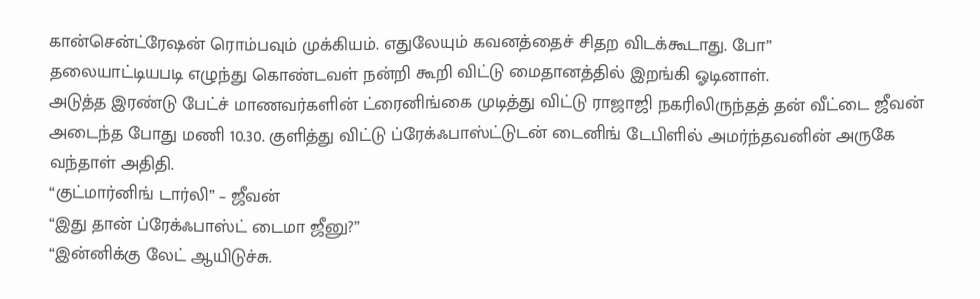கான்சென்ட்ரேஷன் ரொம்பவும் முக்கியம். எதுலேயும் கவனத்தைச் சிதற விடக்கூடாது. போ”
தலையாட்டியபடி எழுந்து கொண்டவள் நன்றி கூறி விட்டு மைதானத்தில் இறங்கி ஓடினாள்.
அடுத்த இரண்டு பேட்ச் மாணவர்களின் ட்ரைனிங்கை முடித்து விட்டு ராஜாஜி நகரிலிருந்தத் தன் வீட்டை ஜீவன் அடைந்த போது மணி 10.30. குளித்து விட்டு ப்ரேக்ஃபாஸ்ட்டுடன் டைனிங் டேபிளில் அமர்ந்தவனின் அருகே வந்தாள் அதிதி.
“குட்மார்னிங் டார்லி” – ஜீவன்
“இது தான் ப்ரேக்ஃபாஸ்ட் டைமா ஜீனு?”
“இன்னிக்கு லேட் ஆயிடுச்சு.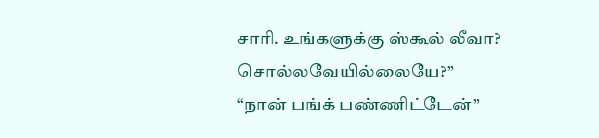சாரி. உங்களுக்கு ஸ்கூல் லீவா? சொல்லவேயில்லையே?”
“நான் பங்க் பண்ணிட்டேன்”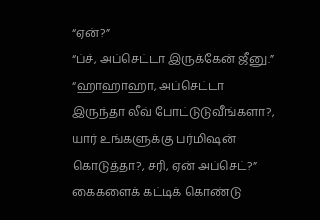“ஏன்?”
“ப்ச், அப்செட்டா இருக்கேன் ஜீனு.”
“ஹாஹாஹா, அப்செட்டா இருந்தா லீவ் போட்டுடுவீங்களா?, யார் உங்களுக்கு பர்மிஷன் கொடுத்தா?, சரி, ஏன் அப்செட்?”
கைகளைக் கட்டிக் கொண்டு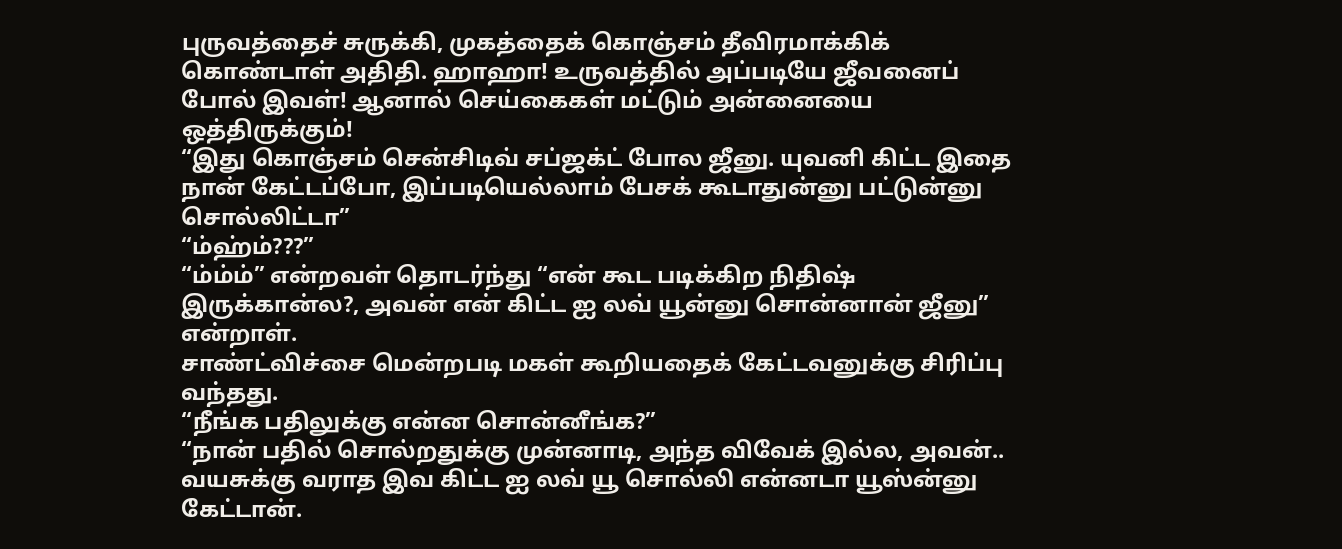புருவத்தைச் சுருக்கி, முகத்தைக் கொஞ்சம் தீவிரமாக்கிக் கொண்டாள் அதிதி. ஹாஹா! உருவத்தில் அப்படியே ஜீவனைப் போல் இவள்! ஆனால் செய்கைகள் மட்டும் அன்னையை ஒத்திருக்கும்!
“இது கொஞ்சம் சென்சிடிவ் சப்ஜக்ட் போல ஜீனு. யுவனி கிட்ட இதை நான் கேட்டப்போ, இப்படியெல்லாம் பேசக் கூடாதுன்னு பட்டுன்னு சொல்லிட்டா”
“ம்ஹ்ம்???”
“ம்ம்ம்” என்றவள் தொடர்ந்து “என் கூட படிக்கிற நிதிஷ் இருக்கான்ல?, அவன் என் கிட்ட ஐ லவ் யூன்னு சொன்னான் ஜீனு” என்றாள்.
சாண்ட்விச்சை மென்றபடி மகள் கூறியதைக் கேட்டவனுக்கு சிரிப்பு வந்தது.
“நீங்க பதிலுக்கு என்ன சொன்னீங்க?”
“நான் பதில் சொல்றதுக்கு முன்னாடி, அந்த விவேக் இல்ல, அவன்.. வயசுக்கு வராத இவ கிட்ட ஐ லவ் யூ சொல்லி என்னடா யூஸ்ன்னு கேட்டான்.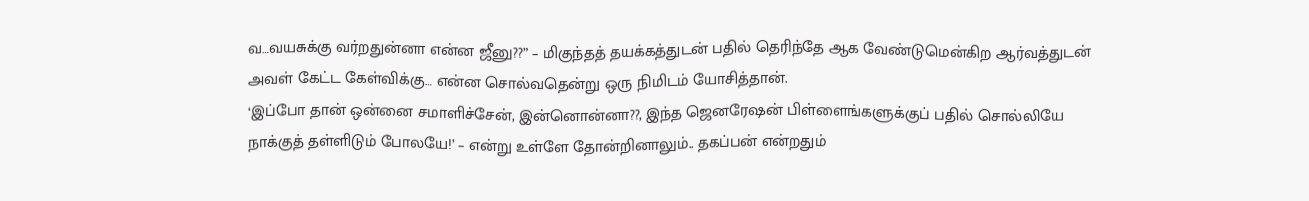வ…வயசுக்கு வர்றதுன்னா என்ன ஜீனு??” – மிகுந்தத் தயக்கத்துடன் பதில் தெரிந்தே ஆக வேண்டுமென்கிற ஆர்வத்துடன் அவள் கேட்ட கேள்விக்கு… என்ன சொல்வதென்று ஒரு நிமிடம் யோசித்தான்.
‘இப்போ தான் ஒன்னை சமாளிச்சேன், இன்னொன்னா??, இந்த ஜெனரேஷன் பிள்ளைங்களுக்குப் பதில் சொல்லியே நாக்குத் தள்ளிடும் போலயே!’ – என்று உள்ளே தோன்றினாலும்.. தகப்பன் என்றதும்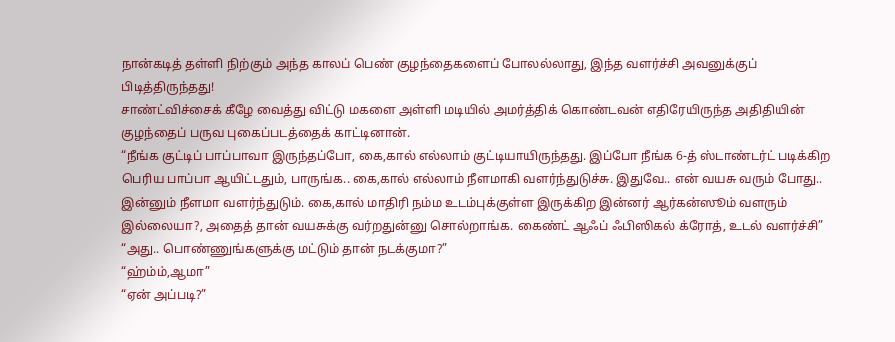நான்கடித் தள்ளி நிற்கும் அந்த காலப் பெண் குழந்தைகளைப் போலல்லாது, இந்த வளர்ச்சி அவனுக்குப் பிடித்திருந்தது!
சாண்ட்விச்சைக் கீழே வைத்து விட்டு மகளை அள்ளி மடியில் அமர்த்திக் கொண்டவன் எதிரேயிருந்த அதிதியின் குழந்தைப் பருவ புகைப்படத்தைக் காட்டினான்.
“நீங்க குட்டிப் பாப்பாவா இருந்தப்போ, கை,கால் எல்லாம் குட்டியாயிருந்தது. இப்போ நீங்க 6-த் ஸ்டாண்டர்ட் படிக்கிற பெரிய பாப்பா ஆயிட்டதும், பாருங்க.. கை,கால் எல்லாம் நீளமாகி வளர்ந்துடுச்சு. இதுவே.. என் வயசு வரும் போது.. இன்னும் நீளமா வளர்ந்துடும். கை,கால் மாதிரி நம்ம உடம்புக்குள்ள இருக்கிற இன்னர் ஆர்கன்ஸூம் வளரும் இல்லையா?, அதைத் தான் வயசுக்கு வர்றதுன்னு சொல்றாங்க. கைண்ட் ஆஃப் ஃபிஸிகல் க்ரோத், உடல் வளர்ச்சி”
“அது.. பொண்ணுங்களுக்கு மட்டும் தான் நடக்குமா?”
“ஹ்ம்ம்,ஆமா”
“ஏன் அப்படி?”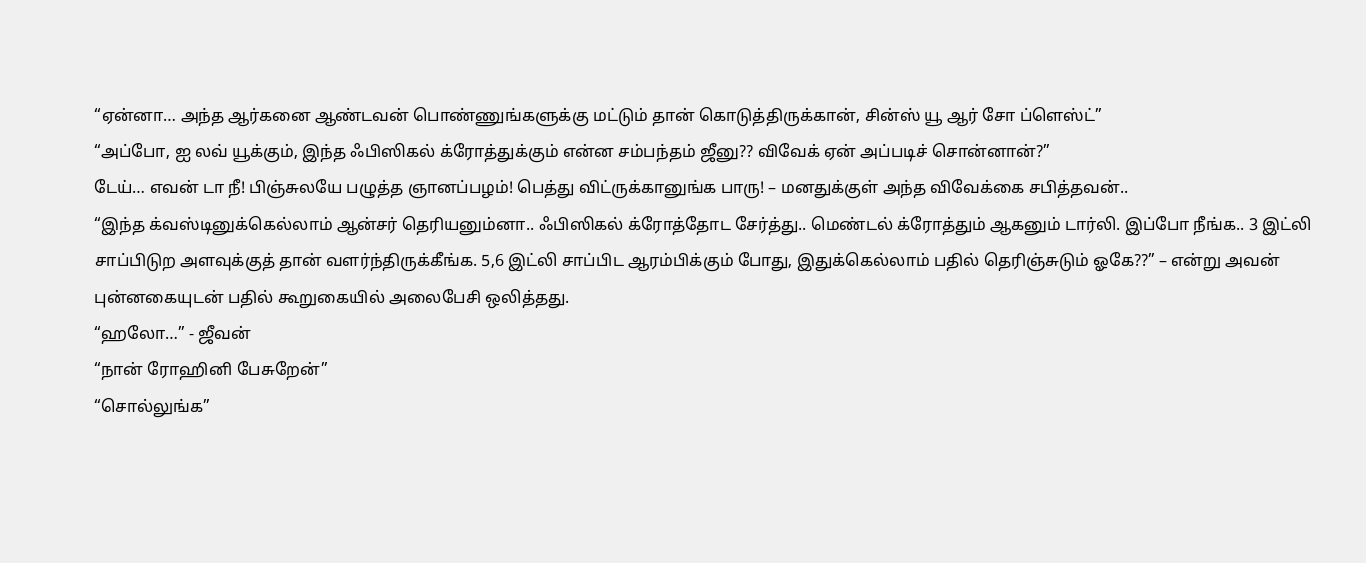“ஏன்னா… அந்த ஆர்கனை ஆண்டவன் பொண்ணுங்களுக்கு மட்டும் தான் கொடுத்திருக்கான், சின்ஸ் யூ ஆர் சோ ப்ளெஸ்ட்”
“அப்போ, ஐ லவ் யூக்கும், இந்த ஃபிஸிகல் க்ரோத்துக்கும் என்ன சம்பந்தம் ஜீனு?? விவேக் ஏன் அப்படிச் சொன்னான்?”
டேய்… எவன் டா நீ! பிஞ்சுலயே பழுத்த ஞானப்பழம்! பெத்து விட்ருக்கானுங்க பாரு! – மனதுக்குள் அந்த விவேக்கை சபித்தவன்..
“இந்த க்வஸ்டினுக்கெல்லாம் ஆன்சர் தெரியனும்னா.. ஃபிஸிகல் க்ரோத்தோட சேர்த்து.. மெண்டல் க்ரோத்தும் ஆகனும் டார்லி. இப்போ நீங்க.. 3 இட்லி சாப்பிடுற அளவுக்குத் தான் வளர்ந்திருக்கீங்க. 5,6 இட்லி சாப்பிட ஆரம்பிக்கும் போது, இதுக்கெல்லாம் பதில் தெரிஞ்சுடும் ஓகே??” – என்று அவன் புன்னகையுடன் பதில் கூறுகையில் அலைபேசி ஒலித்தது.
“ஹலோ…” - ஜீவன்
“நான் ரோஹினி பேசுறேன்”
“சொல்லுங்க”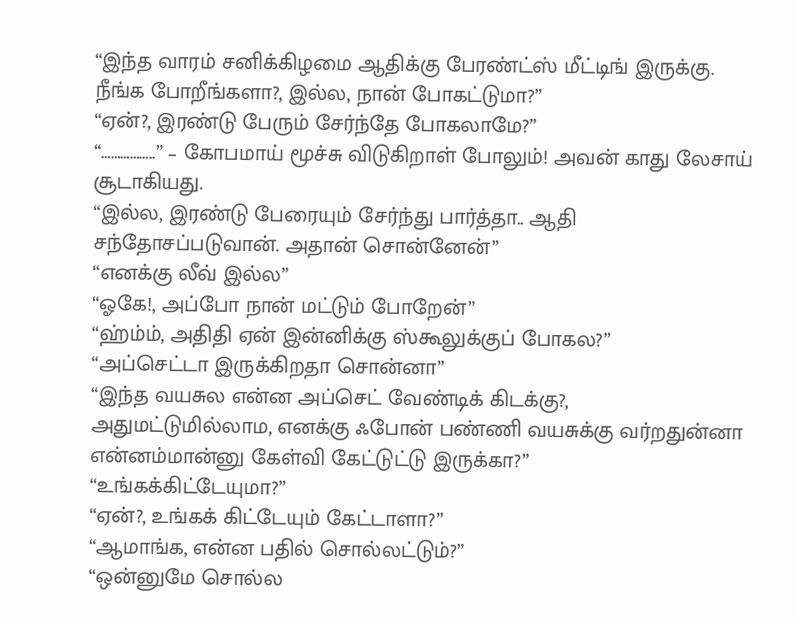“இந்த வாரம் சனிக்கிழமை ஆதிக்கு பேரண்ட்ஸ் மீட்டிங் இருக்கு. நீங்க போறீங்களா?, இல்ல, நான் போகட்டுமா?”
“ஏன்?, இரண்டு பேரும் சேர்ந்தே போகலாமே?”
“……………..” – கோபமாய் மூச்சு விடுகிறாள் போலும்! அவன் காது லேசாய் சூடாகியது.
“இல்ல, இரண்டு பேரையும் சேர்ந்து பார்த்தா.. ஆதி சந்தோசப்படுவான். அதான் சொன்னேன்”
“எனக்கு லீவ் இல்ல”
“ஓகே!, அப்போ நான் மட்டும் போறேன்”
“ஹ்ம்ம், அதிதி ஏன் இன்னிக்கு ஸ்கூலுக்குப் போகல?”
“அப்செட்டா இருக்கிறதா சொன்னா”
“இந்த வயசுல என்ன அப்செட் வேண்டிக் கிடக்கு?, அதுமட்டுமில்லாம, எனக்கு ஃபோன் பண்ணி வயசுக்கு வர்றதுன்னா என்னம்மான்னு கேள்வி கேட்டுட்டு இருக்கா?”
“உங்கக்கிட்டேயுமா?”
“ஏன்?, உங்கக் கிட்டேயும் கேட்டாளா?”
“ஆமாங்க, என்ன பதில் சொல்லட்டும்?”
“ஒன்னுமே சொல்ல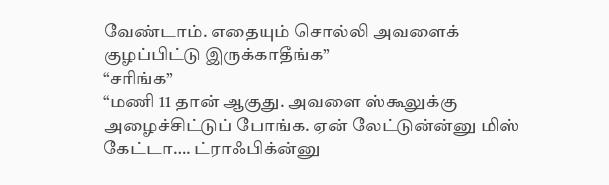வேண்டாம். எதையும் சொல்லி அவளைக் குழப்பிட்டு இருக்காதீங்க”
“சரிங்க”
“மணி 11 தான் ஆகுது. அவளை ஸ்கூலுக்கு அழைச்சிட்டுப் போங்க. ஏன் லேட்டுன்ன்னு மிஸ் கேட்டா…. ட்ராஃபிக்ன்னு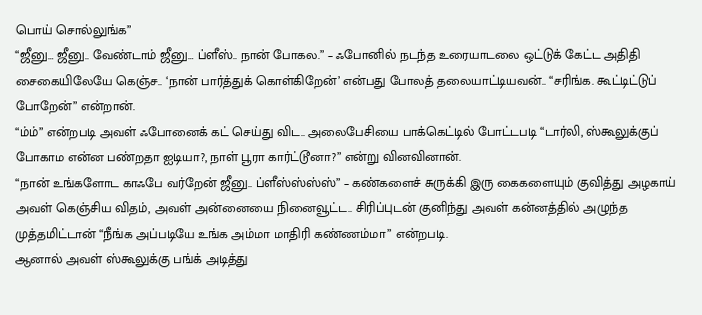பொய் சொல்லுங்க”
“ஜீனு… ஜீனு.. வேண்டாம் ஜீனு… ப்ளீஸ்.. நான் போகல.” – ஃபோனில் நடந்த உரையாடலை ஒட்டுக் கேட்ட அதிதி சைகையிலேயே கெஞ்ச.. ‘நான் பார்த்துக் கொள்கிறேன்’ என்பது போலத் தலையாட்டியவன்.. “சரிங்க. கூட்டிட்டுப் போறேன்” என்றான்.
“ம்ம்” என்றபடி அவள் ஃபோனைக் கட் செய்து விட.. அலைபேசியை பாக்கெட்டில் போட்டபடி “டார்லி, ஸ்கூலுக்குப் போகாம என்ன பண்றதா ஐடியா?, நாள் பூரா கார்ட்டூனா?” என்று வினவினான்.
“நான் உங்களோட காஃபே வர்றேன் ஜீனு.. ப்ளீஸ்ஸ்ஸ்ஸ்” – கண்களைச் சுருக்கி இரு கைகளையும் குவித்து அழகாய் அவள் கெஞ்சிய விதம், அவள் அன்னையை நினைவூட்ட.. சிரிப்புடன் குனிந்து அவள் கன்னத்தில் அழுந்த முத்தமிட்டான் “நீங்க அப்படியே உங்க அம்மா மாதிரி கண்ணம்மா” என்றபடி.
ஆனால் அவள் ஸ்கூலுக்கு பங்க் அடித்து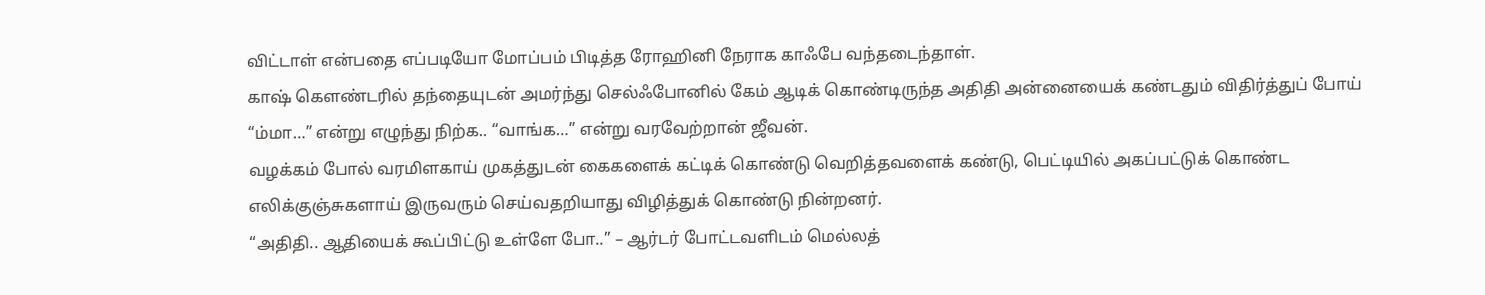விட்டாள் என்பதை எப்படியோ மோப்பம் பிடித்த ரோஹினி நேராக காஃபே வந்தடைந்தாள்.
காஷ் கௌண்டரில் தந்தையுடன் அமர்ந்து செல்ஃபோனில் கேம் ஆடிக் கொண்டிருந்த அதிதி அன்னையைக் கண்டதும் விதிர்த்துப் போய் “ம்மா…” என்று எழுந்து நிற்க.. “வாங்க…” என்று வரவேற்றான் ஜீவன்.
வழக்கம் போல் வரமிளகாய் முகத்துடன் கைகளைக் கட்டிக் கொண்டு வெறித்தவளைக் கண்டு, பெட்டியில் அகப்பட்டுக் கொண்ட எலிக்குஞ்சுகளாய் இருவரும் செய்வதறியாது விழித்துக் கொண்டு நின்றனர்.
“அதிதி.. ஆதியைக் கூப்பிட்டு உள்ளே போ..” – ஆர்டர் போட்டவளிடம் மெல்லத்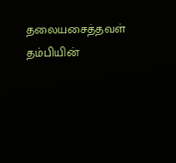தலையசைத்தவள் தம்பியின்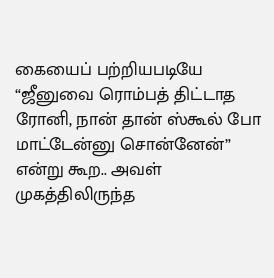கையைப் பற்றியபடியே “ஜீனுவை ரொம்பத் திட்டாத ரோனி, நான் தான் ஸ்கூல் போ மாட்டேன்னு சொன்னேன்” என்று கூற.. அவள் முகத்திலிருந்த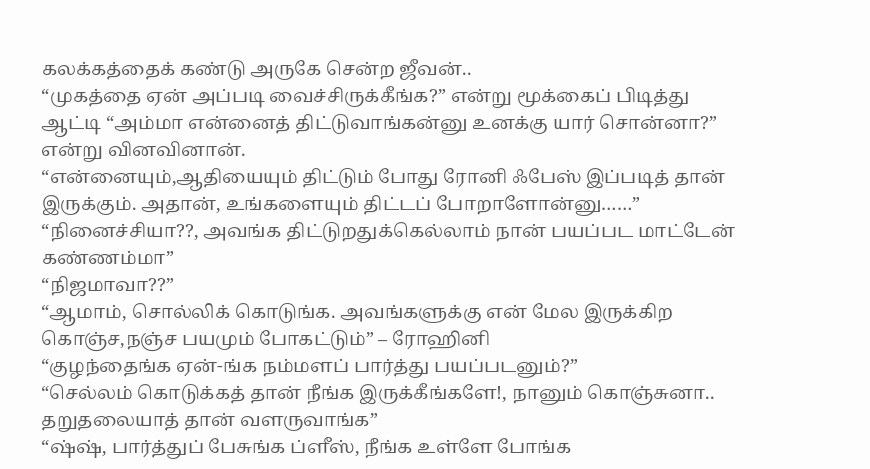கலக்கத்தைக் கண்டு அருகே சென்ற ஜீவன்..
“முகத்தை ஏன் அப்படி வைச்சிருக்கீங்க?” என்று மூக்கைப் பிடித்து ஆட்டி “அம்மா என்னைத் திட்டுவாங்கன்னு உனக்கு யார் சொன்னா?” என்று வினவினான்.
“என்னையும்,ஆதியையும் திட்டும் போது ரோனி ஃபேஸ் இப்படித் தான் இருக்கும். அதான், உங்களையும் திட்டப் போறாளோன்னு……”
“நினைச்சியா??, அவங்க திட்டுறதுக்கெல்லாம் நான் பயப்பட மாட்டேன் கண்ணம்மா”
“நிஜமாவா??”
“ஆமாம், சொல்லிக் கொடுங்க. அவங்களுக்கு என் மேல இருக்கிற கொஞ்ச,நஞ்ச பயமும் போகட்டும்” – ரோஹினி
“குழந்தைங்க ஏன்-ங்க நம்மளப் பார்த்து பயப்படனும்?”
“செல்லம் கொடுக்கத் தான் நீங்க இருக்கீங்களே!, நானும் கொஞ்சுனா.. தறுதலையாத் தான் வளருவாங்க”
“ஷ்ஷ், பார்த்துப் பேசுங்க ப்ளீஸ், நீங்க உள்ளே போங்க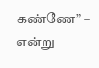கண்ணே” – என்று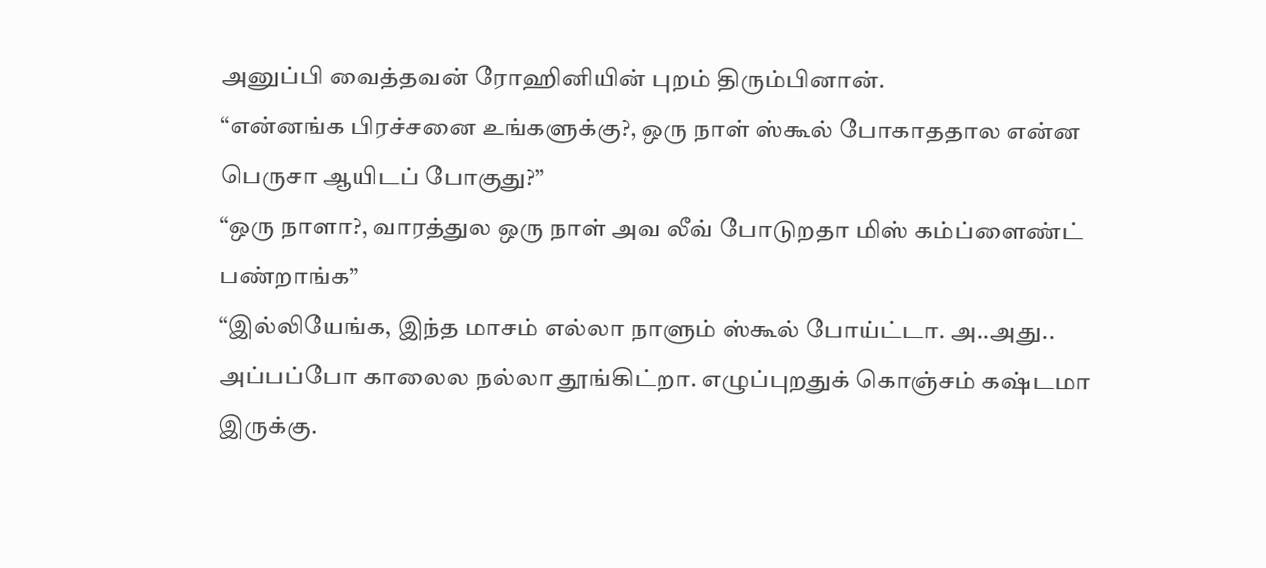அனுப்பி வைத்தவன் ரோஹினியின் புறம் திரும்பினான்.
“என்னங்க பிரச்சனை உங்களுக்கு?, ஒரு நாள் ஸ்கூல் போகாததால என்ன பெருசா ஆயிடப் போகுது?”
“ஒரு நாளா?, வாரத்துல ஒரு நாள் அவ லீவ் போடுறதா மிஸ் கம்ப்ளைண்ட் பண்றாங்க”
“இல்லியேங்க, இந்த மாசம் எல்லா நாளும் ஸ்கூல் போய்ட்டா. அ..அது.. அப்பப்போ காலைல நல்லா தூங்கிட்றா. எழுப்புறதுக் கொஞ்சம் கஷ்டமா இருக்கு.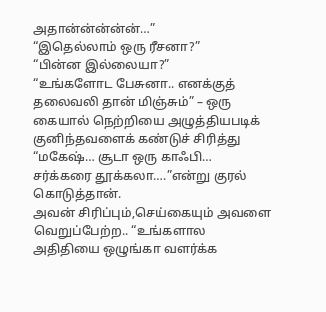அதான்ன்ன்ன்ன்…”
“இதெல்லாம் ஒரு ரீசனா?”
“பின்ன இல்லையா?”
“உங்களோட பேசுனா.. எனக்குத் தலைவலி தான் மிஞ்சும்” – ஒரு கையால் நெற்றியை அழுத்தியபடிக் குனிந்தவளைக் கண்டுச் சிரித்து “மகேஷ்… சூடா ஒரு காஃபி… சர்க்கரை தூக்கலா….”என்று குரல் கொடுத்தான்.
அவன் சிரிப்பும்,செய்கையும் அவளை வெறுப்பேற்ற.. “உங்களால அதிதியை ஒழுங்கா வளர்க்க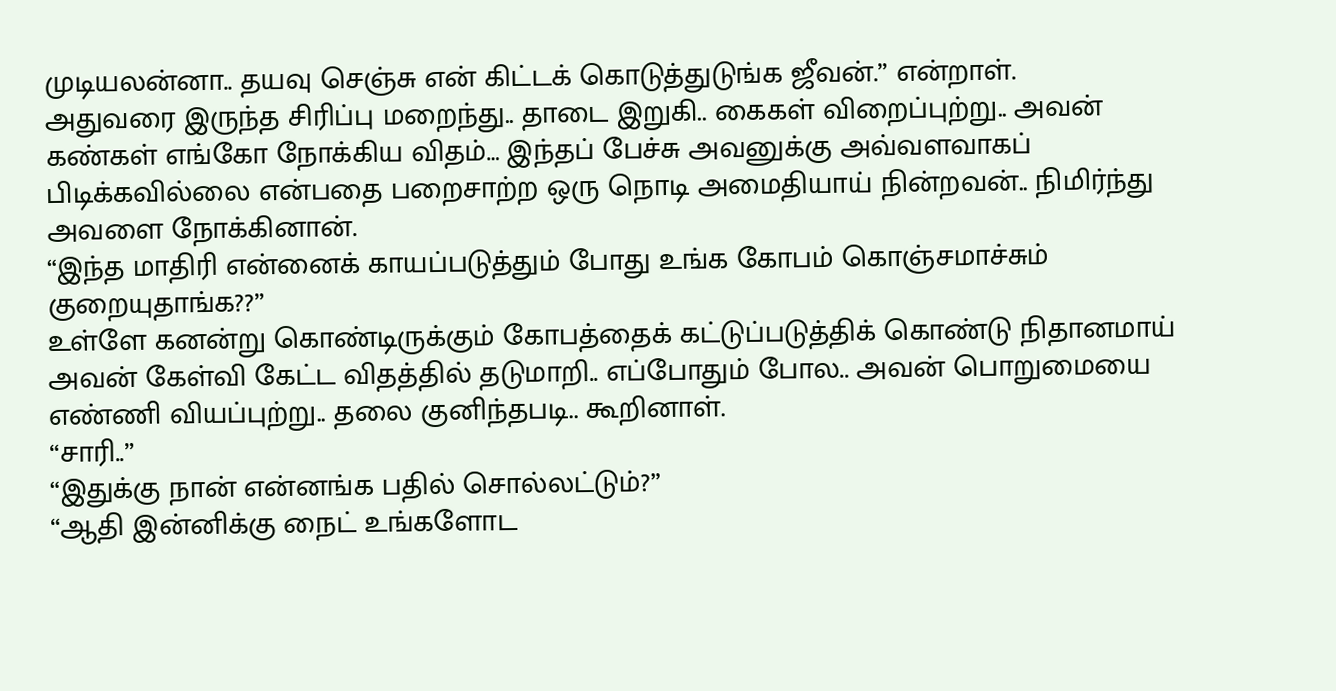முடியலன்னா.. தயவு செஞ்சு என் கிட்டக் கொடுத்துடுங்க ஜீவன்.” என்றாள்.
அதுவரை இருந்த சிரிப்பு மறைந்து.. தாடை இறுகி.. கைகள் விறைப்புற்று.. அவன் கண்கள் எங்கோ நோக்கிய விதம்… இந்தப் பேச்சு அவனுக்கு அவ்வளவாகப் பிடிக்கவில்லை என்பதை பறைசாற்ற ஒரு நொடி அமைதியாய் நின்றவன்.. நிமிர்ந்து அவளை நோக்கினான்.
“இந்த மாதிரி என்னைக் காயப்படுத்தும் போது உங்க கோபம் கொஞ்சமாச்சும் குறையுதாங்க??”
உள்ளே கனன்று கொண்டிருக்கும் கோபத்தைக் கட்டுப்படுத்திக் கொண்டு நிதானமாய் அவன் கேள்வி கேட்ட விதத்தில் தடுமாறி.. எப்போதும் போல.. அவன் பொறுமையை எண்ணி வியப்புற்று.. தலை குனிந்தபடி.. கூறினாள்.
“சாரி..”
“இதுக்கு நான் என்னங்க பதில் சொல்லட்டும்?”
“ஆதி இன்னிக்கு நைட் உங்களோட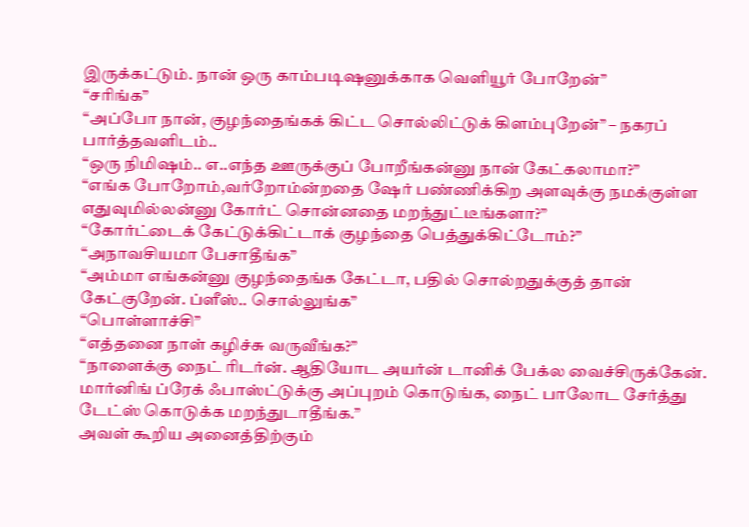இருக்கட்டும். நான் ஒரு காம்படிஷனுக்காக வெளியூர் போறேன்”
“சரிங்க”
“அப்போ நான், குழந்தைங்கக் கிட்ட சொல்லிட்டுக் கிளம்புறேன்” – நகரப் பார்த்தவளிடம்..
“ஒரு நிமிஷம்.. எ..எந்த ஊருக்குப் போறீங்கன்னு நான் கேட்கலாமா?”
“எங்க போறோம்,வர்றோம்ன்றதை ஷேர் பண்ணிக்கிற அளவுக்கு நமக்குள்ள எதுவுமில்லன்னு கோர்ட் சொன்னதை மறந்துட்டீங்களா?”
“கோர்ட்டைக் கேட்டுக்கிட்டாக் குழந்தை பெத்துக்கிட்டோம்?”
“அநாவசியமா பேசாதீங்க”
“அம்மா எங்கன்னு குழந்தைங்க கேட்டா, பதில் சொல்றதுக்குத் தான் கேட்குறேன். ப்ளீஸ்.. சொல்லுங்க”
“பொள்ளாச்சி”
“எத்தனை நாள் கழிச்சு வருவீங்க?”
“நாளைக்கு நைட் ரிடர்ன். ஆதியோட அயர்ன் டானிக் பேக்ல வைச்சிருக்கேன். மார்னிங் ப்ரேக் ஃபாஸ்ட்டுக்கு அப்புறம் கொடுங்க, நைட் பாலோட சேர்த்து டேட்ஸ் கொடுக்க மறந்துடாதீங்க.”
அவள் கூறிய அனைத்திற்கும்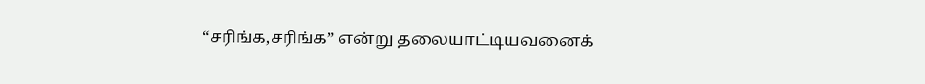“சரிங்க,சரிங்க” என்று தலையாட்டியவனைக்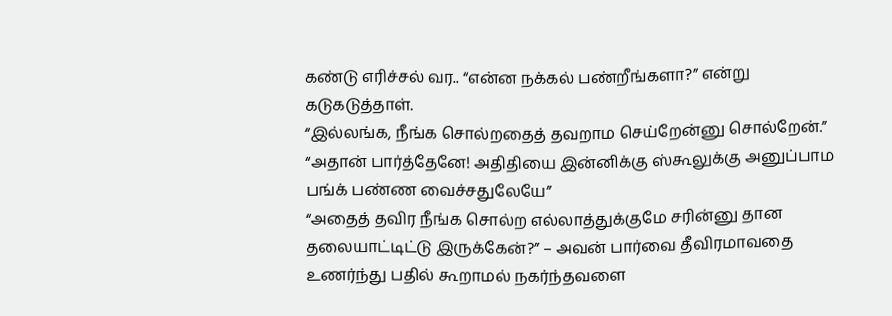கண்டு எரிச்சல் வர.. “என்ன நக்கல் பண்றீங்களா?” என்று கடுகடுத்தாள்.
“இல்லங்க, நீங்க சொல்றதைத் தவறாம செய்றேன்னு சொல்றேன்.”
“அதான் பார்த்தேனே! அதிதியை இன்னிக்கு ஸ்கூலுக்கு அனுப்பாம பங்க் பண்ண வைச்சதுலேயே”
“அதைத் தவிர நீங்க சொல்ற எல்லாத்துக்குமே சரின்னு தான தலையாட்டிட்டு இருக்கேன்?” – அவன் பார்வை தீவிரமாவதை உணர்ந்து பதில் கூறாமல் நகர்ந்தவளை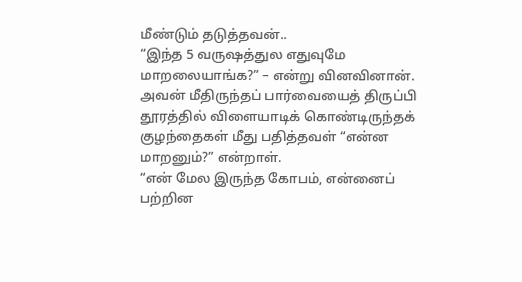மீண்டும் தடுத்தவன்..
“இந்த 5 வருஷத்துல எதுவுமே மாறலையாங்க?” – என்று வினவினான்.
அவன் மீதிருந்தப் பார்வையைத் திருப்பி தூரத்தில் விளையாடிக் கொண்டிருந்தக் குழந்தைகள் மீது பதித்தவள் “என்ன மாறனும்?” என்றாள்.
“என் மேல இருந்த கோபம், என்னைப் பற்றின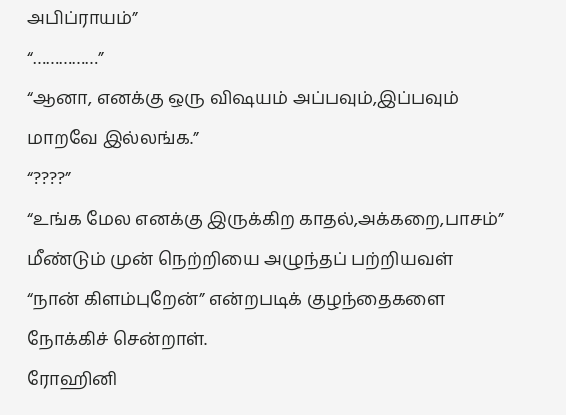அபிப்ராயம்”
“……………”
“ஆனா, எனக்கு ஒரு விஷயம் அப்பவும்,இப்பவும் மாறவே இல்லங்க.”
“????”
“உங்க மேல எனக்கு இருக்கிற காதல்,அக்கறை,பாசம்”
மீண்டும் முன் நெற்றியை அழுந்தப் பற்றியவள் “நான் கிளம்புறேன்” என்றபடிக் குழந்தைகளை நோக்கிச் சென்றாள்.
ரோஹினி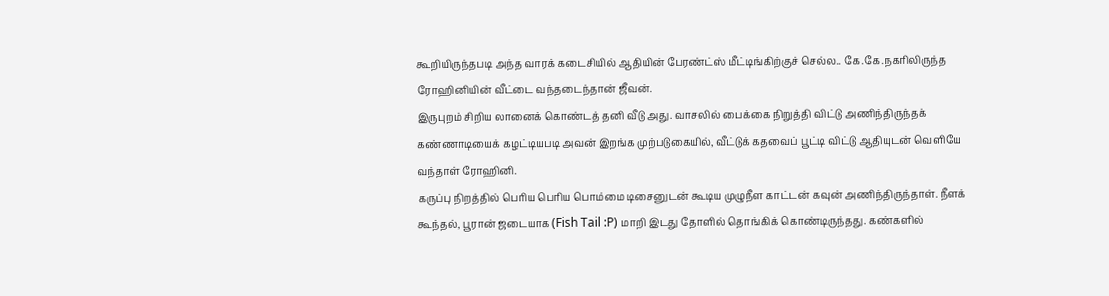கூறியிருந்தபடி அந்த வாரக் கடைசியில் ஆதியின் பேரண்ட்ஸ் மீட்டிங்கிற்குச் செல்ல.. கே.கே.நகரிலிருந்த ரோஹினியின் வீட்டை வந்தடைந்தான் ஜீவன்.
இருபுறம் சிறிய லானைக் கொண்டத் தனி வீடு அது. வாசலில் பைக்கை நிறுத்தி விட்டு அணிந்திருந்தக் கண்ணாடியைக் கழட்டியபடி அவன் இறங்க முற்படுகையில், வீட்டுக் கதவைப் பூட்டி விட்டு ஆதியுடன் வெளியே வந்தாள் ரோஹினி.
கருப்பு நிறத்தில் பெரிய பெரிய பொம்மை டிசைனுடன் கூடிய முழுநீள காட்டன் கவுன் அணிந்திருந்தாள். நீளக் கூந்தல், பூரான் ஜடையாக (Fish Tail :P) மாறி இடது தோளில் தொங்கிக் கொண்டிருந்தது. கண்களில்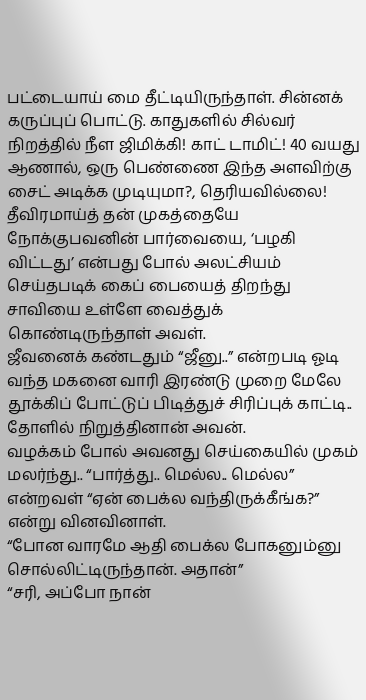பட்டையாய் மை தீட்டியிருந்தாள். சின்னக் கருப்புப் பொட்டு. காதுகளில் சில்வர் நிறத்தில் நீள ஜிமிக்கி! காட் டாமிட்! 40 வயது ஆணால், ஒரு பெண்ணை இந்த அளவிற்கு சைட் அடிக்க முடியுமா?, தெரியவில்லை!
தீவிரமாய்த் தன் முகத்தையே நோக்குபவனின் பார்வையை, ‘பழகி விட்டது’ என்பது போல் அலட்சியம் செய்தபடிக் கைப் பையைத் திறந்து சாவியை உள்ளே வைத்துக் கொண்டிருந்தாள் அவள்.
ஜீவனைக் கண்டதும் “ஜீனு..” என்றபடி ஓடி வந்த மகனை வாரி இரண்டு முறை மேலே தூக்கிப் போட்டுப் பிடித்துச் சிரிப்புக் காட்டி.. தோளில் நிறுத்தினான் அவன்.
வழக்கம் போல் அவனது செய்கையில் முகம் மலர்ந்து.. “பார்த்து.. மெல்ல.. மெல்ல” என்றவள் “ஏன் பைக்ல வந்திருக்கீங்க?” என்று வினவினாள்.
“போன வாரமே ஆதி பைக்ல போகனும்னு சொல்லிட்டிருந்தான். அதான்”
“சரி, அப்போ நான்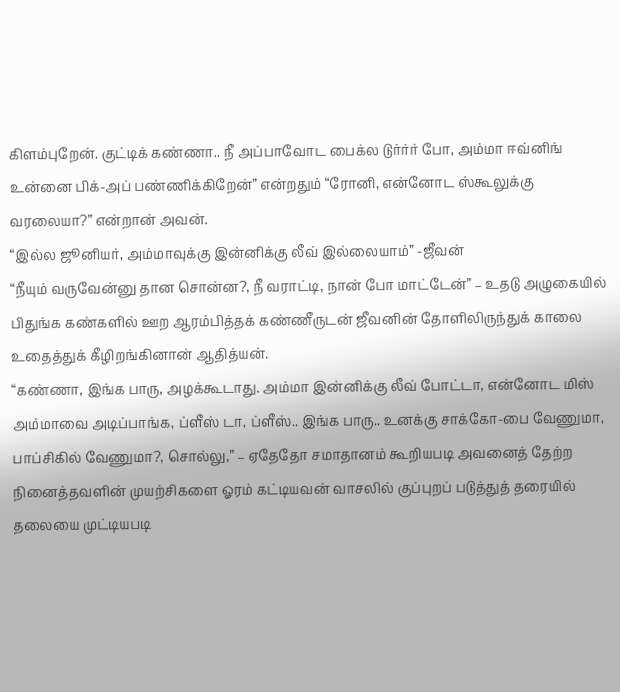கிளம்புறேன். குட்டிக் கண்ணா.. நீ அப்பாவோட பைக்ல டுர்ர்ர் போ, அம்மா ஈவ்னிங் உன்னை பிக்-அப் பண்ணிக்கிறேன்” என்றதும் “ரோனி, என்னோட ஸ்கூலுக்கு வரலையா?” என்றான் அவன்.
“இல்ல ஜூனியர், அம்மாவுக்கு இன்னிக்கு லீவ் இல்லையாம்” -ஜீவன்
“நீயும் வருவேன்னு தான சொன்ன?, நீ வராட்டி, நான் போ மாட்டேன்” – உதடு அழுகையில் பிதுங்க கண்களில் ஊற ஆரம்பித்தக் கண்ணீருடன் ஜீவனின் தோளிலிருந்துக் காலை உதைத்துக் கீழிறங்கினான் ஆதித்யன்.
“கண்ணா, இங்க பாரு, அழக்கூடாது. அம்மா இன்னிக்கு லீவ் போட்டா, என்னோட மிஸ் அம்மாவை அடிப்பாங்க, ப்ளீஸ் டா, ப்ளீஸ்.. இங்க பாரு.. உனக்கு சாக்கோ-பை வேணுமா, பாப்சிகில் வேணுமா?, சொல்லு,” – ஏதேதோ சமாதானம் கூறியபடி அவனைத் தேற்ற நினைத்தவளின் முயற்சிகளை ஓரம் கட்டியவன் வாசலில் குப்புறப் படுத்துத் தரையில் தலையை முட்டியபடி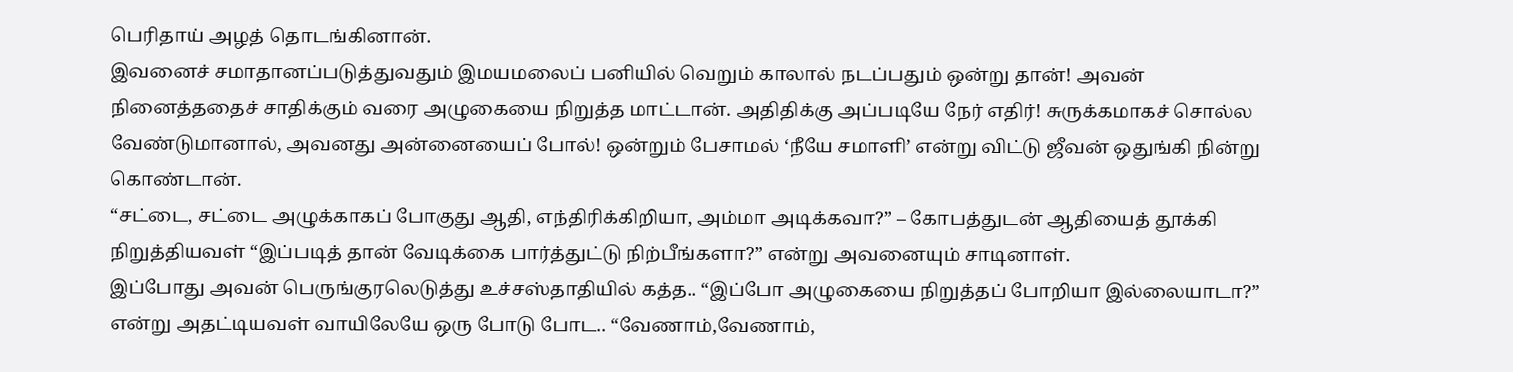பெரிதாய் அழத் தொடங்கினான்.
இவனைச் சமாதானப்படுத்துவதும் இமயமலைப் பனியில் வெறும் காலால் நடப்பதும் ஒன்று தான்! அவன் நினைத்ததைச் சாதிக்கும் வரை அழுகையை நிறுத்த மாட்டான். அதிதிக்கு அப்படியே நேர் எதிர்! சுருக்கமாகச் சொல்ல வேண்டுமானால், அவனது அன்னையைப் போல்! ஒன்றும் பேசாமல் ‘நீயே சமாளி’ என்று விட்டு ஜீவன் ஒதுங்கி நின்று கொண்டான்.
“சட்டை, சட்டை அழுக்காகப் போகுது ஆதி, எந்திரிக்கிறியா, அம்மா அடிக்கவா?” – கோபத்துடன் ஆதியைத் தூக்கி நிறுத்தியவள் “இப்படித் தான் வேடிக்கை பார்த்துட்டு நிற்பீங்களா?” என்று அவனையும் சாடினாள்.
இப்போது அவன் பெருங்குரலெடுத்து உச்சஸ்தாதியில் கத்த.. “இப்போ அழுகையை நிறுத்தப் போறியா இல்லையாடா?” என்று அதட்டியவள் வாயிலேயே ஒரு போடு போட.. “வேணாம்,வேணாம்,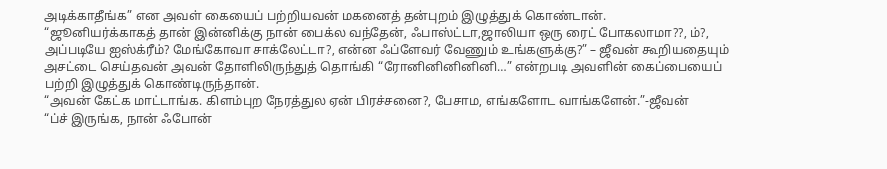அடிக்காதீங்க” என அவள் கையைப் பற்றியவன் மகனைத் தன்புறம் இழுத்துக் கொண்டான்.
“ஜூனியர்க்காகத் தான் இன்னிக்கு நான் பைக்ல வந்தேன், ஃபாஸ்ட்டா,ஜாலியா ஒரு ரைட் போகலாமா??, ம்?, அப்படியே ஐஸ்க்ரீம்? மேங்கோவா சாக்லேட்டா?, என்ன ஃப்ளேவர் வேணும் உங்களுக்கு?” – ஜீவன் கூறியதையும் அசட்டை செய்தவன் அவன் தோளிலிருந்துத் தொங்கி “ரோனினினினினி…” என்றபடி அவளின் கைப்பையைப் பற்றி இழுத்துக் கொண்டிருந்தான்.
“அவன் கேட்க மாட்டாங்க. கிளம்புற நேரத்துல ஏன் பிரச்சனை?, பேசாம, எங்களோட வாங்களேன்.”-ஜீவன்
“ப்ச் இருங்க, நான் ஃபோன்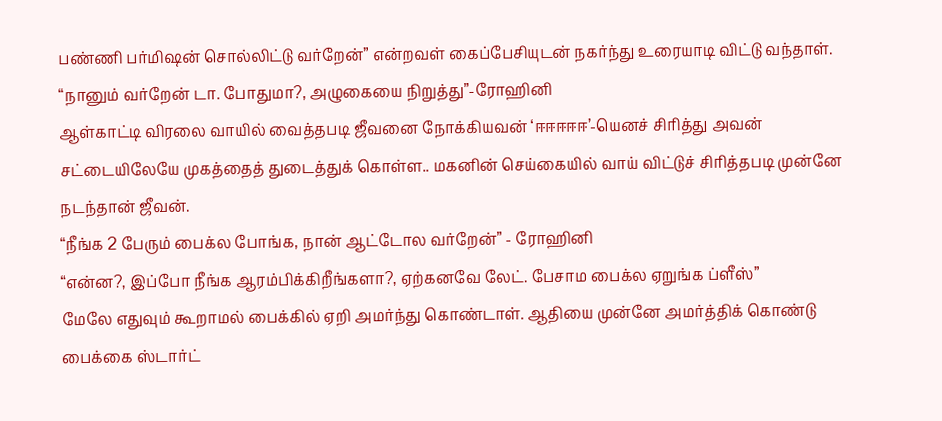பண்ணி பர்மிஷன் சொல்லிட்டு வர்றேன்” என்றவள் கைப்பேசியுடன் நகர்ந்து உரையாடி விட்டு வந்தாள்.
“நானும் வர்றேன் டா. போதுமா?, அழுகையை நிறுத்து”-ரோஹினி
ஆள்காட்டி விரலை வாயில் வைத்தபடி ஜீவனை நோக்கியவன் ‘ஈஈஈஈஈ’-யெனச் சிரித்து அவன் சட்டையிலேயே முகத்தைத் துடைத்துக் கொள்ள.. மகனின் செய்கையில் வாய் விட்டுச் சிரித்தபடி முன்னே நடந்தான் ஜீவன்.
“நீங்க 2 பேரும் பைக்ல போங்க, நான் ஆட்டோல வர்றேன்” - ரோஹினி
“என்ன?, இப்போ நீங்க ஆரம்பிக்கிறீங்களா?, ஏற்கனவே லேட். பேசாம பைக்ல ஏறுங்க ப்ளீஸ்”
மேலே எதுவும் கூறாமல் பைக்கில் ஏறி அமர்ந்து கொண்டாள். ஆதியை முன்னே அமர்த்திக் கொண்டு பைக்கை ஸ்டார்ட்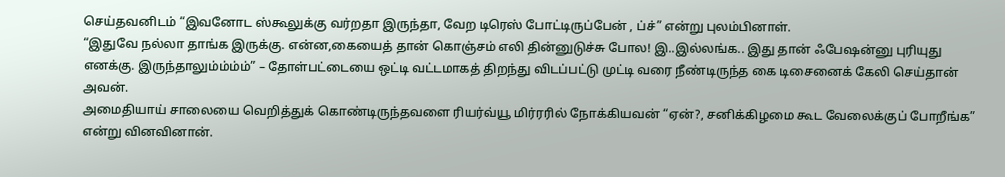செய்தவனிடம் “இவனோட ஸ்கூலுக்கு வர்றதா இருந்தா, வேற டிரெஸ் போட்டிருப்பேன் , ப்ச்” என்று புலம்பினாள்.
“இதுவே நல்லா தாங்க இருக்கு. என்ன,கையைத் தான் கொஞ்சம் எலி தின்னுடுச்சு போல! இ..இல்லங்க.. இது தான் ஃபேஷன்னு புரியுது எனக்கு. இருந்தாலும்ம்ம்ம்” – தோள்பட்டையை ஒட்டி வட்டமாகத் திறந்து விடப்பட்டு முட்டி வரை நீண்டிருந்த கை டிசைனைக் கேலி செய்தான் அவன்.
அமைதியாய் சாலையை வெறித்துக் கொண்டிருந்தவளை ரியர்வ்யூ மிர்ரரில் நோக்கியவன் “ஏன்?, சனிக்கிழமை கூட வேலைக்குப் போறீங்க” என்று வினவினான்.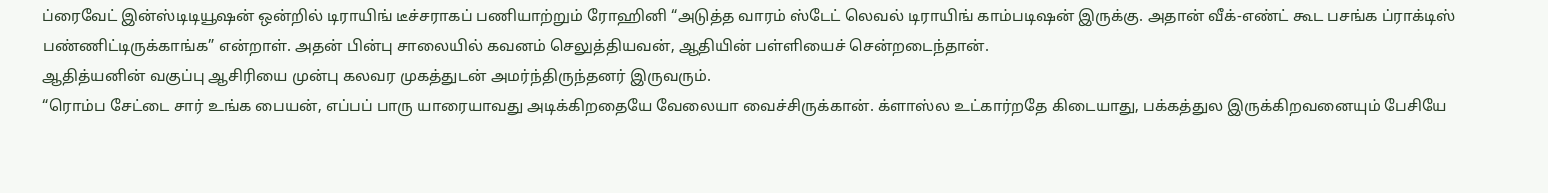ப்ரைவேட் இன்ஸ்டிடியூஷன் ஒன்றில் டிராயிங் டீச்சராகப் பணியாற்றும் ரோஹினி “அடுத்த வாரம் ஸ்டேட் லெவல் டிராயிங் காம்படிஷன் இருக்கு. அதான் வீக்-எண்ட் கூட பசங்க ப்ராக்டிஸ் பண்ணிட்டிருக்காங்க” என்றாள். அதன் பின்பு சாலையில் கவனம் செலுத்தியவன், ஆதியின் பள்ளியைச் சென்றடைந்தான்.
ஆதித்யனின் வகுப்பு ஆசிரியை முன்பு கலவர முகத்துடன் அமர்ந்திருந்தனர் இருவரும்.
“ரொம்ப சேட்டை சார் உங்க பையன், எப்பப் பாரு யாரையாவது அடிக்கிறதையே வேலையா வைச்சிருக்கான். க்ளாஸ்ல உட்கார்றதே கிடையாது, பக்கத்துல இருக்கிறவனையும் பேசியே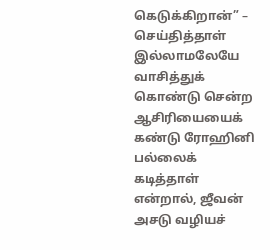கெடுக்கிறான்” – செய்தித்தாள் இல்லாமலேயே வாசித்துக் கொண்டு சென்ற ஆசிரியையைக் கண்டு ரோஹினி பல்லைக் கடித்தாள் என்றால், ஜீவன் அசடு வழியச்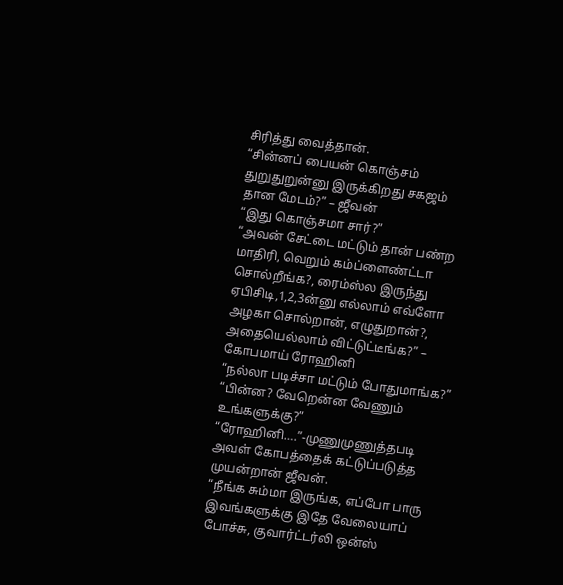சிரித்து வைத்தான்.
“சின்னப் பையன் கொஞ்சம் துறுதுறுன்னு இருக்கிறது சகஜம் தான மேடம்?” – ஜீவன்
“இது கொஞ்சமா சார்?”
“அவன் சேட்டை மட்டும் தான் பண்ற மாதிரி, வெறும் கம்ப்ளைண்ட்டா சொல்றீங்க?, ரைம்ஸ்ல இருந்து ஏபிசிடி,1,2,3ன்னு எல்லாம் எவ்ளோ அழகா சொல்றான், எழுதுறான்?, அதையெல்லாம் விட்டுட்டீங்க?” – கோபமாய் ரோஹினி
“நல்லா படிச்சா மட்டும் போதுமாங்க?”
“பின்ன? வேறென்ன வேணும் உங்களுக்கு?”
“ரோஹினி….”-முணுமுணுத்தபடி அவள் கோபத்தைக் கட்டுப்படுத்த முயன்றான் ஜீவன்.
“நீங்க சும்மா இருங்க, எப்போ பாரு இவங்களுக்கு இதே வேலையாப் போச்சு, குவார்ட்டர்லி ஒன்ஸ்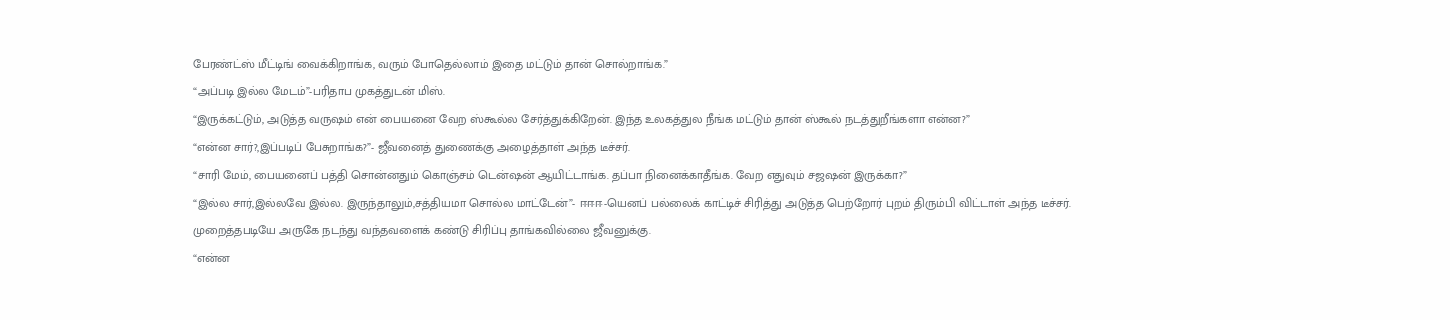பேரண்ட்ஸ் மீட்டிங் வைக்கிறாங்க, வரும் போதெல்லாம் இதை மட்டும் தான் சொல்றாங்க.”
“அப்படி இல்ல மேடம்”-பரிதாப முகத்துடன் மிஸ்.
“இருக்கட்டும், அடுத்த வருஷம் என் பையனை வேற ஸ்கூல்ல சேர்த்துக்கிறேன். இந்த உலகத்துல நீங்க மட்டும் தான் ஸ்கூல் நடத்துறீங்களா என்ன?”
“என்ன சார்?,இப்படிப் பேசுறாங்க?”- ஜீவனைத் துணைக்கு அழைத்தாள் அந்த டீச்சர்.
“சாரி மேம், பையனைப் பத்தி சொன்னதும் கொஞ்சம் டென்ஷன் ஆயிட்டாங்க. தப்பா நினைக்காதீங்க. வேற எதுவும் சஜஷன் இருக்கா?”
“இல்ல சார்,இல்லவே இல்ல. இருந்தாலும்,சத்தியமா சொல்ல மாட்டேன்”- ஈஈஈ-யெனப் பல்லைக் காட்டிச் சிரித்து அடுத்த பெற்றோர் புறம் திரும்பி விட்டாள் அந்த டீச்சர்.
முறைத்தபடியே அருகே நடந்து வந்தவளைக் கண்டு சிரிப்பு தாங்கவில்லை ஜீவனுக்கு.
“என்ன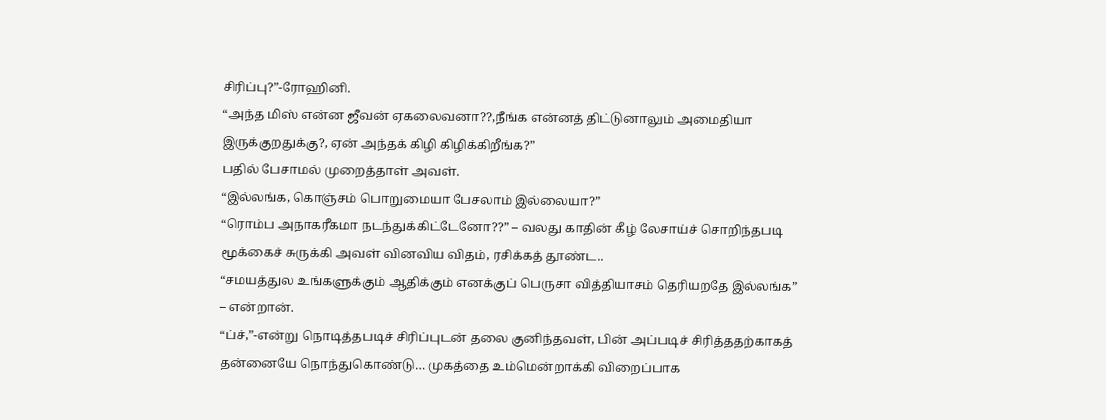சிரிப்பு?”-ரோஹினி.
“அந்த மிஸ் என்ன ஜீவன் ஏகலைவனா??,நீங்க என்னத் திட்டுனாலும் அமைதியா இருக்குறதுக்கு?, ஏன் அந்தக் கிழி கிழிக்கிறீங்க?”
பதில் பேசாமல் முறைத்தாள் அவள்.
“இல்லங்க, கொஞ்சம் பொறுமையா பேசலாம் இல்லையா?”
“ரொம்ப அநாகரீகமா நடந்துக்கிட்டேனோ??” – வலது காதின் கீழ் லேசாய்ச் சொறிந்தபடி மூக்கைச் சுருக்கி அவள் வினவிய விதம், ரசிக்கத் தூண்ட..
“சமயத்துல உங்களுக்கும் ஆதிக்கும் எனக்குப் பெருசா வித்தியாசம் தெரியறதே இல்லங்க” – என்றான்.
“ப்ச்,”-என்று நொடித்தபடிச் சிரிப்புடன் தலை குனிந்தவள், பின் அப்படிச் சிரித்ததற்காகத் தன்னையே நொந்துகொண்டு… முகத்தை உம்மென்றாக்கி விறைப்பாக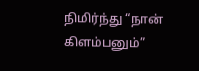நிமிர்ந்து “நான் கிளம்பனும்”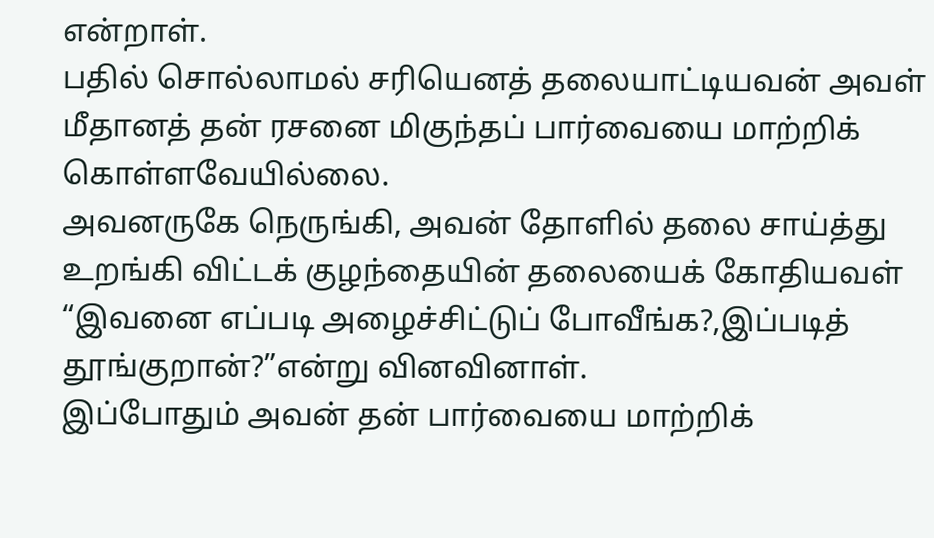என்றாள்.
பதில் சொல்லாமல் சரியெனத் தலையாட்டியவன் அவள் மீதானத் தன் ரசனை மிகுந்தப் பார்வையை மாற்றிக் கொள்ளவேயில்லை.
அவனருகே நெருங்கி, அவன் தோளில் தலை சாய்த்து உறங்கி விட்டக் குழந்தையின் தலையைக் கோதியவள் “இவனை எப்படி அழைச்சிட்டுப் போவீங்க?,இப்படித் தூங்குறான்?”என்று வினவினாள்.
இப்போதும் அவன் தன் பார்வையை மாற்றிக்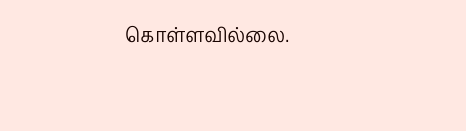கொள்ளவில்லை.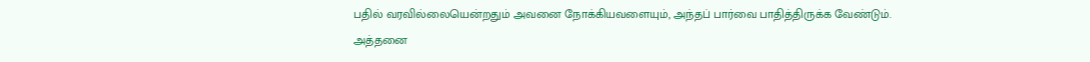பதில் வரவில்லையென்றதும் அவனை நோக்கியவளையும், அந்தப் பார்வை பாதித்திருக்க வேண்டும்.
அத்தனை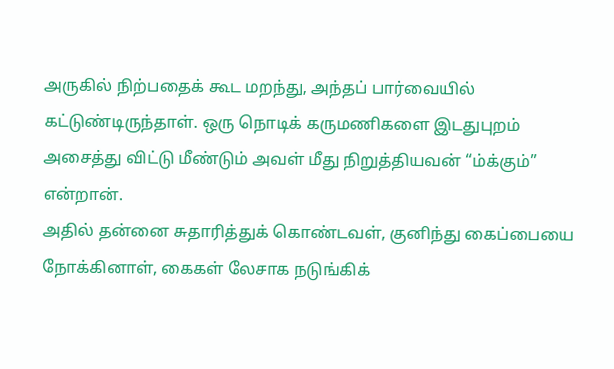அருகில் நிற்பதைக் கூட மறந்து, அந்தப் பார்வையில் கட்டுண்டிருந்தாள். ஒரு நொடிக் கருமணிகளை இடதுபுறம் அசைத்து விட்டு மீண்டும் அவள் மீது நிறுத்தியவன் “ம்க்கும்” என்றான்.
அதில் தன்னை சுதாரித்துக் கொண்டவள், குனிந்து கைப்பையை நோக்கினாள், கைகள் லேசாக நடுங்கிக்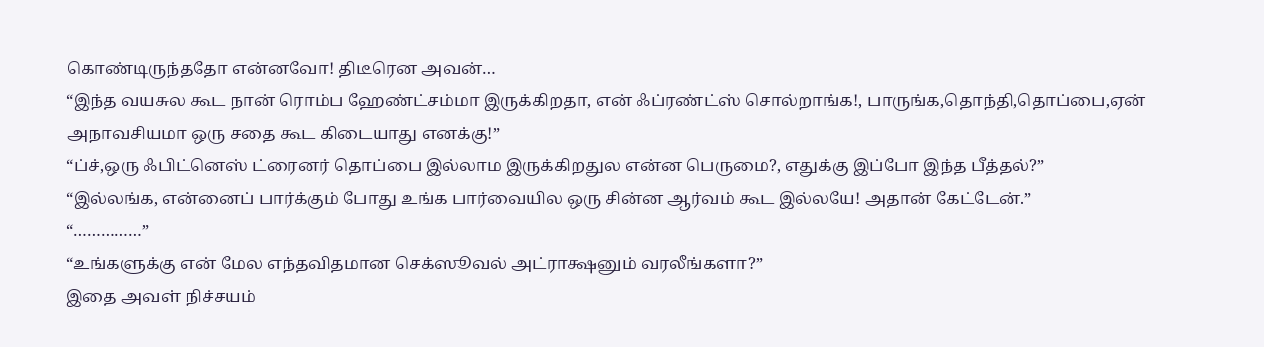கொண்டிருந்ததோ என்னவோ! திடீரென அவன்…
“இந்த வயசுல கூட நான் ரொம்ப ஹேண்ட்சம்மா இருக்கிறதா, என் ஃப்ரண்ட்ஸ் சொல்றாங்க!, பாருங்க,தொந்தி,தொப்பை,ஏன் அநாவசியமா ஒரு சதை கூட கிடையாது எனக்கு!”
“ப்ச்,ஒரு ஃபிட்னெஸ் ட்ரைனர் தொப்பை இல்லாம இருக்கிறதுல என்ன பெருமை?, எதுக்கு இப்போ இந்த பீத்தல்?”
“இல்லங்க, என்னைப் பார்க்கும் போது உங்க பார்வையில ஒரு சின்ன ஆர்வம் கூட இல்லயே! அதான் கேட்டேன்.”
“……………”
“உங்களுக்கு என் மேல எந்தவிதமான செக்ஸூவல் அட்ராக்ஷனும் வரலீங்களா?”
இதை அவள் நிச்சயம்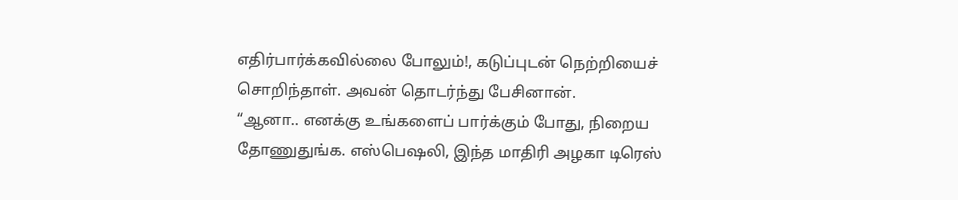எதிர்பார்க்கவில்லை போலும்!, கடுப்புடன் நெற்றியைச் சொறிந்தாள். அவன் தொடர்ந்து பேசினான்.
“ஆனா.. எனக்கு உங்களைப் பார்க்கும் போது, நிறைய தோணுதுங்க. எஸ்பெஷலி, இந்த மாதிரி அழகா டிரெஸ்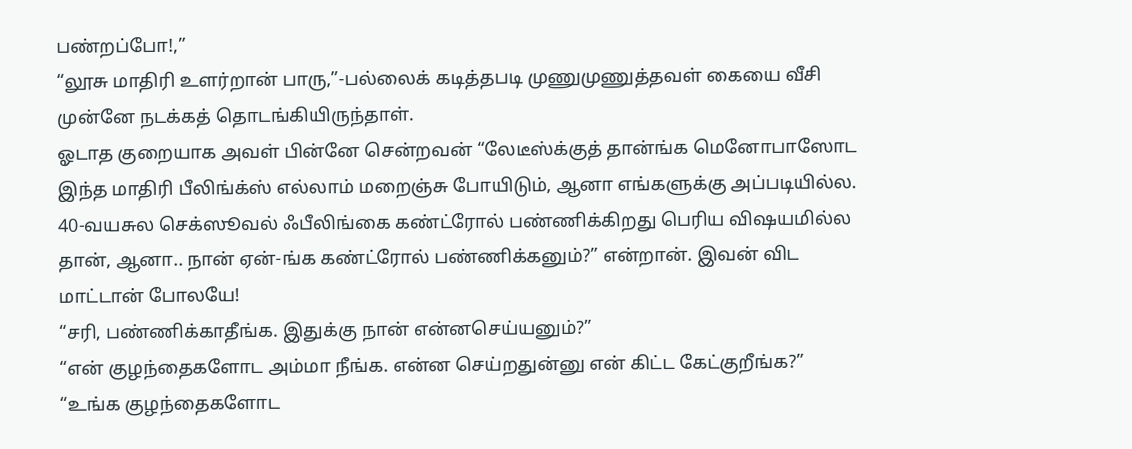பண்றப்போ!,”
“லூசு மாதிரி உளர்றான் பாரு,”-பல்லைக் கடித்தபடி முணுமுணுத்தவள் கையை வீசி முன்னே நடக்கத் தொடங்கியிருந்தாள்.
ஓடாத குறையாக அவள் பின்னே சென்றவன் “லேடீஸ்க்குத் தான்ங்க மெனோபாஸோட இந்த மாதிரி பீலிங்க்ஸ் எல்லாம் மறைஞ்சு போயிடும், ஆனா எங்களுக்கு அப்படியில்ல. 40-வயசுல செக்ஸூவல் ஃபீலிங்கை கண்ட்ரோல் பண்ணிக்கிறது பெரிய விஷயமில்ல தான், ஆனா.. நான் ஏன்-ங்க கண்ட்ரோல் பண்ணிக்கனும்?” என்றான். இவன் விட மாட்டான் போலயே!
“சரி, பண்ணிக்காதீங்க. இதுக்கு நான் என்னசெய்யனும்?”
“என் குழந்தைகளோட அம்மா நீங்க. என்ன செய்றதுன்னு என் கிட்ட கேட்குறீங்க?”
“உங்க குழந்தைகளோட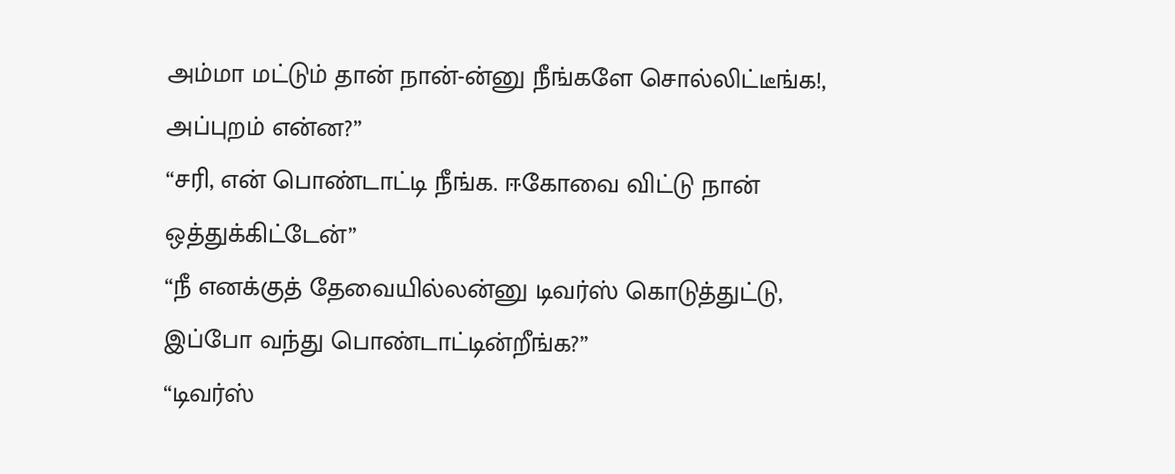அம்மா மட்டும் தான் நான்-ன்னு நீங்களே சொல்லிட்டீங்க!, அப்புறம் என்ன?”
“சரி, என் பொண்டாட்டி நீங்க. ஈகோவை விட்டு நான் ஒத்துக்கிட்டேன்”
“நீ எனக்குத் தேவையில்லன்னு டிவர்ஸ் கொடுத்துட்டு, இப்போ வந்து பொண்டாட்டின்றீங்க?”
“டிவர்ஸ்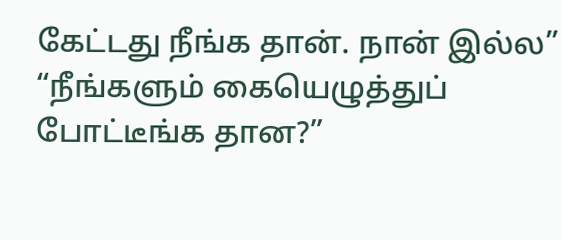கேட்டது நீங்க தான். நான் இல்ல”
“நீங்களும் கையெழுத்துப் போட்டீங்க தான?”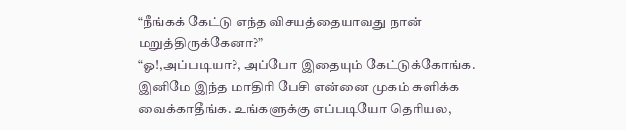“நீங்கக் கேட்டு எந்த விசயத்தையாவது நான் மறுத்திருக்கேனா?”
“ஓ!,அப்படியா?, அப்போ இதையும் கேட்டுக்கோங்க. இனிமே இந்த மாதிரி பேசி என்னை முகம் சுளிக்க வைக்காதீங்க. உங்களுக்கு எப்படியோ தெரியல,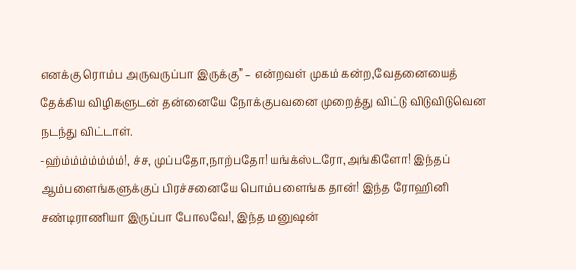எனக்கு ரொம்ப அருவருப்பா இருக்கு” – என்றவள் முகம் கன்ற,வேதனையைத் தேக்கிய விழிகளுடன் தன்னையே நோக்குபவனை முறைத்து விட்டு விடுவிடுவென நடந்து விட்டாள்.
-ஹ்ம்ம்ம்ம்ம்ம்ம்!, ச்ச, முப்பதோ,நாற்பதோ! யங்க்ஸ்டரோ,அங்கிளோ! இந்தப் ஆம்பளைங்களுக்குப் பிரச்சனையே பொம்பளைங்க தான்! இந்த ரோஹினி சண்டிராணியா இருப்பா போலவே!, இந்த மனுஷன்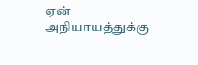ஏன் அநியாயத்துக்கு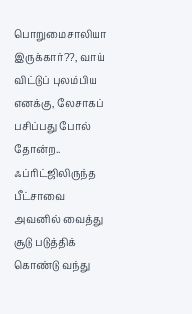பொறுமைசாலியா இருக்கார்??, வாய் விட்டுப் புலம்பிய எனக்கு, லேசாகப் பசிப்பது போல் தோன்ற.. ஃப்ரிட்ஜிலிருந்த பீட்சாவை அவனில் வைத்து சூடு படுத்திக் கொண்டு வந்து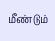மீண்டும்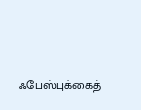ஃபேஸ்புக்கைத்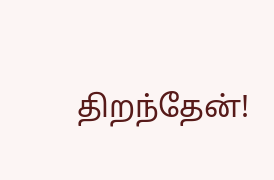திறந்தேன்!